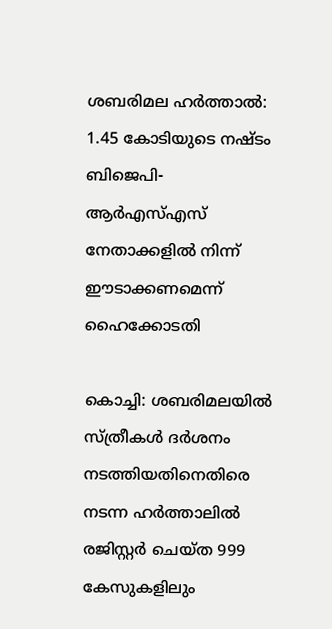ശബരിമല ഹര്‍ത്താല്‍: 1.45 കോടിയുടെ നഷ്ടം ബിജെപി-ആര്‍എസ്‌എസ് നേതാക്കളില്‍ നിന്ന് ഈടാക്കണമെന്ന് ഹൈക്കോടതി

കൊച്ചി: ശബരിമലയില്‍ സ്ത്രീകള്‍ ദര്‍ശനം നടത്തിയതിനെതിരെ നടന്ന ഹര്‍ത്താലില്‍ രജിസ്റ്റര്‍ ചെയ്ത 999 കേസുകളിലും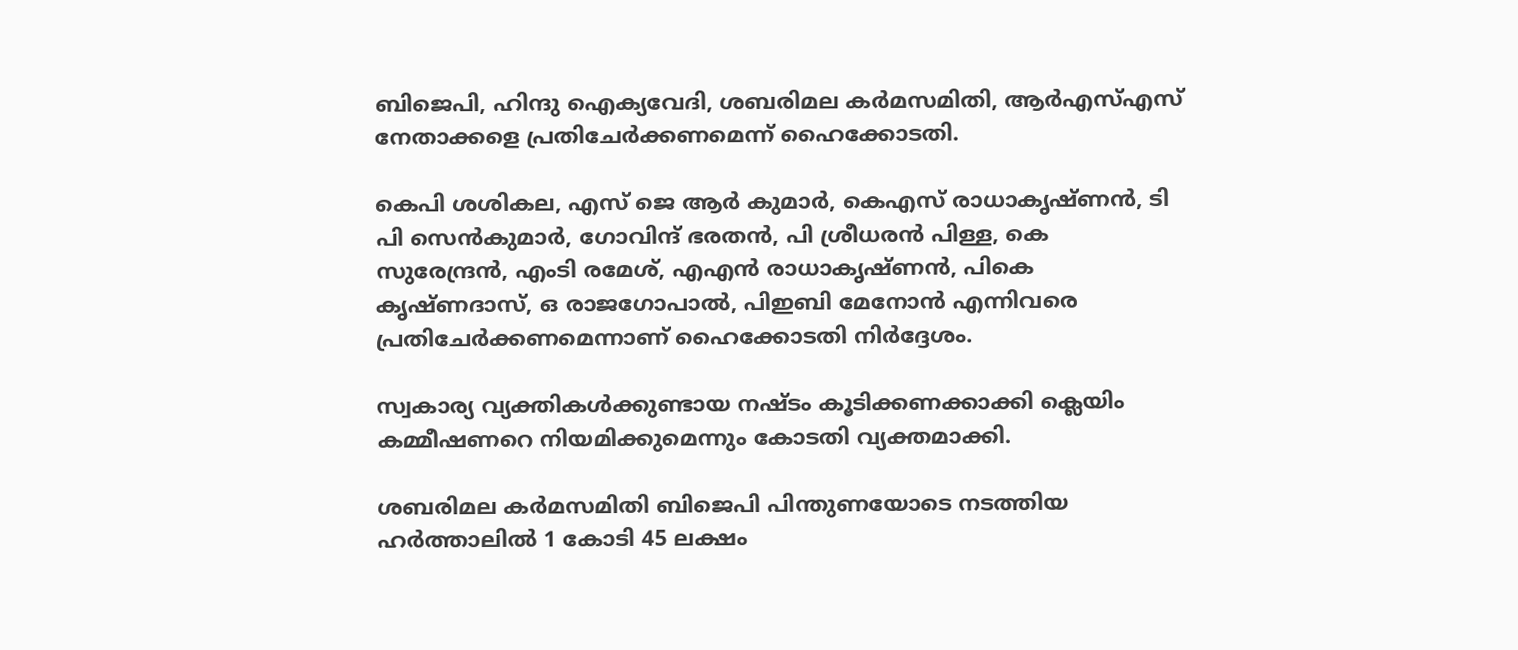ബിജെപി, ഹിന്ദു ഐക്യവേദി, ശബരിമല കര്‍മസമിതി, ആര്‍എസ്‌എസ് നേതാക്കളെ പ്രതിചേര്‍ക്കണമെന്ന് ഹൈക്കോടതി.

കെപി ശശികല, എസ് ജെ ആര്‍ കുമാര്‍, കെഎസ് രാധാകൃഷ്ണന്‍, ടി പി സെന്‍കുമാര്‍, ഗോവിന്ദ് ഭരതന്‍, പി ശ്രീധരന്‍ പിള്ള, കെ സുരേന്ദ്രന്‍, എംടി രമേശ്, എഎന്‍ രാധാകൃഷ്ണന്‍, പികെ കൃഷ്ണദാസ്, ഒ രാജഗോപാല്‍, പിഇബി മേനോന്‍ എന്നിവരെ പ്രതിചേര്‍ക്കണമെന്നാണ് ഹൈക്കോടതി നിര്‍ദ്ദേശം.

സ്വകാര്യ വ്യക്തികള്‍ക്കുണ്ടായ നഷ്ടം കൂടിക്കണക്കാക്കി ക്ലെയിം കമ്മീഷണറെ നിയമിക്കുമെന്നും കോടതി വ്യക്തമാക്കി.

ശബരിമല കര്‍മസമിതി ബിജെപി പിന്തുണയോടെ നടത്തിയ ഹര്‍ത്താലില്‍ 1 കോടി 45 ലക്ഷം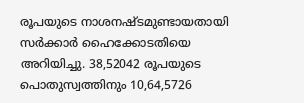രൂപയുടെ നാശനഷ്ടമുണ്ടായതായി സര്‍ക്കാര്‍ ഹൈക്കോടതിയെ അറിയിച്ചു. 38,52042 രൂപയുടെ പൊതുസ്വത്തിനും 10,64,5726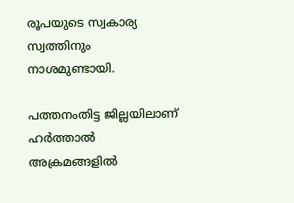രൂപയുടെ സ്വകാര്യ സ്വത്തിനും നാശമുണ്ടായി.

പത്തനംതിട്ട ജില്ലയിലാണ് ഹര്‍ത്താല്‍ അക്രമങ്ങളില്‍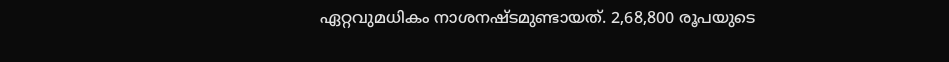ഏറ്റവുമധികം നാശനഷ്ടമുണ്ടായത്. 2,68,800 രൂപയുടെ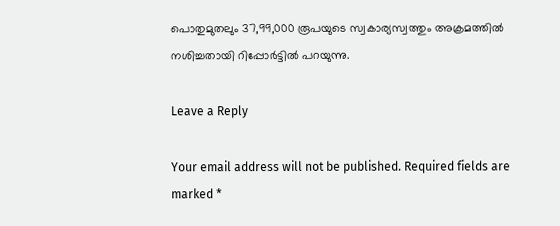പൊതുമുതലും 37,99,000 രൂപയുടെ സ്വകാര്യസ്വത്തും അക്രമത്തില്‍ നശിച്ചതായി റിപ്പോര്‍ട്ടില്‍ പറയുന്നു.

Leave a Reply

Your email address will not be published. Required fields are marked *